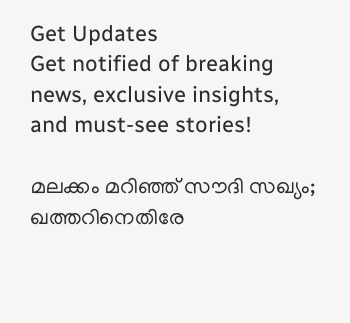Get Updates
Get notified of breaking news, exclusive insights, and must-see stories!

മലക്കം മറിഞ്ഞ് സൗദി സഖ്യം; ഖത്തറിനെതിരേ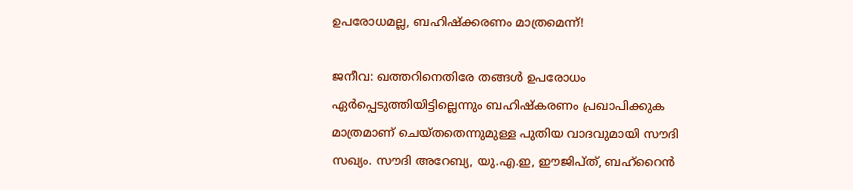ഉപരോധമല്ല, ബഹിഷ്‌ക്കരണം മാത്രമെന്ന്!

ജനീവ: ഖത്തറിനെതിരേ തങ്ങള്‍ ഉപരോധം ഏര്‍പ്പെടുത്തിയിട്ടില്ലെന്നും ബഹിഷ്‌കരണം പ്രഖാപിക്കുക മാത്രമാണ് ചെയ്തതെന്നുമുള്ള പുതിയ വാദവുമായി സൗദി സഖ്യം. സൗദി അറേബ്യ, യു.എ.ഇ, ഈജിപ്ത്, ബഹ്‌റൈന്‍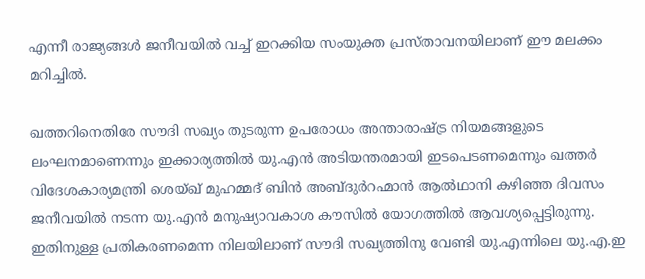എന്നീ രാജ്യങ്ങള്‍ ജനീവയില്‍ വച്ച് ഇറക്കിയ സംയുക്ത പ്രസ്താവനയിലാണ് ഈ മലക്കം മറിച്ചില്‍.

ഖത്തറിനെതിരേ സൗദി സഖ്യം തുടരുന്ന ഉപരോധം അന്താരാഷ്ട്ര നിയമങ്ങളുടെ ലംഘനമാണെന്നും ഇക്കാര്യത്തില്‍ യു.എന്‍ അടിയന്തരമായി ഇടപെടണമെന്നും ഖത്തര്‍ വിദേശകാര്യമന്ത്രി ശെയ്ഖ് മുഹമ്മദ് ബിന്‍ അബ്ദുര്‍റഹ്മാന്‍ ആല്‍ഥാനി കഴിഞ്ഞ ദിവസം ജനീവയില്‍ നടന്ന യു.എന്‍ മനുഷ്യാവകാശ കൗസില്‍ യോഗത്തില്‍ ആവശ്യപ്പെട്ടിരുന്നു. ഇതിനുള്ള പ്രതികരണമെന്ന നിലയിലാണ് സൗദി സഖ്യത്തിനു വേണ്ടി യു.എന്നിലെ യു.എ.ഇ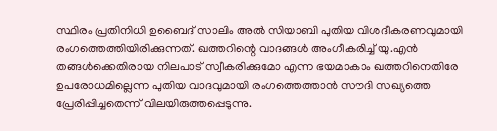സ്ഥിരം പ്രതിനിധി ഉബൈദ് സാലിം അല്‍ സിയാബി പുതിയ വിശദീകരണവുമായി രംഗത്തെത്തിയിരിക്കുന്നത്. ഖത്തറിന്റെ വാദങ്ങള്‍ അംഗീകരിച്ച് യു.എന്‍ തങ്ങള്‍ക്കെതിരായ നിലപാട് സ്വീകരിക്കുമോ എന്ന ഭയമാകാം ഖത്തറിനെതിരേ ഉപരോധമില്ലെന്ന പുതിയ വാദവുമായി രംഗത്തെത്താന്‍ സൗദി സഖ്യത്തെ പ്രേരിപ്പിച്ചതെന്ന് വിലയിരുത്തപ്പെടുന്നു.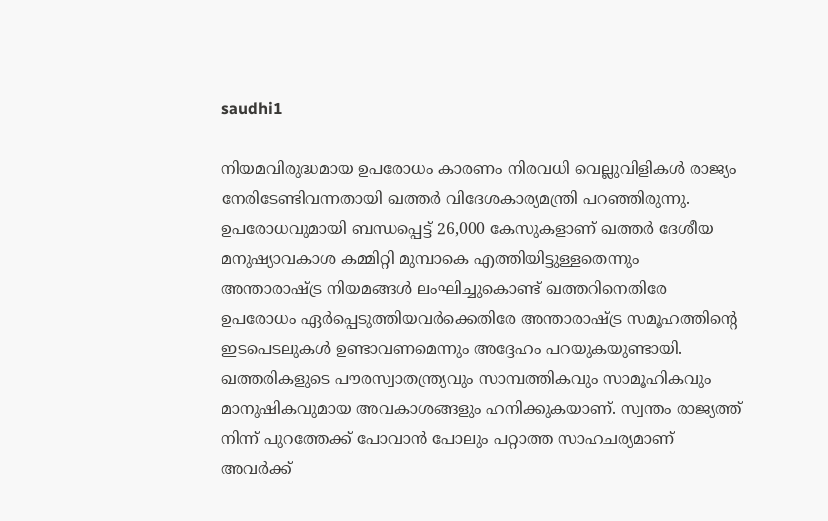saudhi1

നിയമവിരുദ്ധമായ ഉപരോധം കാരണം നിരവധി വെല്ലുവിളികള്‍ രാജ്യം നേരിടേണ്ടിവന്നതായി ഖത്തര്‍ വിദേശകാര്യമന്ത്രി പറഞ്ഞിരുന്നു. ഉപരോധവുമായി ബന്ധപ്പെട്ട് 26,000 കേസുകളാണ് ഖത്തര്‍ ദേശീയ മനുഷ്യാവകാശ കമ്മിറ്റി മുമ്പാകെ എത്തിയിട്ടുള്ളതെന്നും അന്താരാഷ്ട്ര നിയമങ്ങള്‍ ലംഘിച്ചുകൊണ്ട് ഖത്തറിനെതിരേ ഉപരോധം ഏര്‍പ്പെടുത്തിയവര്‍ക്കെതിരേ അന്താരാഷ്ട്ര സമൂഹത്തിന്റെ ഇടപെടലുകള്‍ ഉണ്ടാവണമെന്നും അദ്ദേഹം പറയുകയുണ്ടായി. ഖത്തരികളുടെ പൗരസ്വാതന്ത്ര്യവും സാമ്പത്തികവും സാമൂഹികവും മാനുഷികവുമായ അവകാശങ്ങളും ഹനിക്കുകയാണ്. സ്വന്തം രാജ്യത്ത് നിന്ന് പുറത്തേക്ക് പോവാന്‍ പോലും പറ്റാത്ത സാഹചര്യമാണ് അവര്‍ക്ക്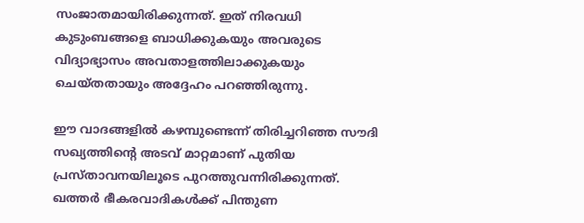സംജാതമായിരിക്കുന്നത്. ഇത് നിരവധി കുടുംബങ്ങളെ ബാധിക്കുകയും അവരുടെ വിദ്യാഭ്യാസം അവതാളത്തിലാക്കുകയും ചെയ്തതായും അദ്ദേഹം പറഞ്ഞിരുന്നു.

ഈ വാദങ്ങളില്‍ കഴമ്പുണ്ടെന്ന് തിരിച്ചറിഞ്ഞ സൗദി സഖ്യത്തിന്റെ അടവ് മാറ്റമാണ് പുതിയ പ്രസ്താവനയിലൂടെ പുറത്തുവന്നിരിക്കുന്നത്. ഖത്തര്‍ ഭീകരവാദികള്‍ക്ക് പിന്തുണ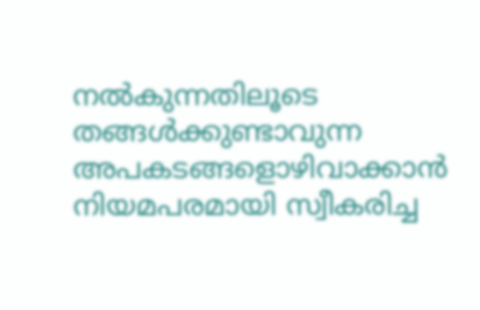നല്‍കുന്നതിലൂടെ തങ്ങള്‍ക്കുണ്ടാവുന്ന അപകടങ്ങളൊഴിവാക്കാന്‍ നിയമപരമായി സ്വീകരിച്ച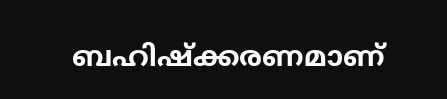ബഹിഷ്‌ക്കരണമാണ്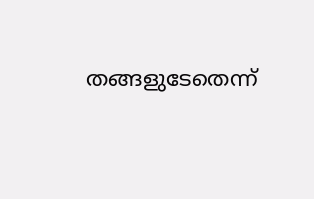തങ്ങളുടേതെന്ന്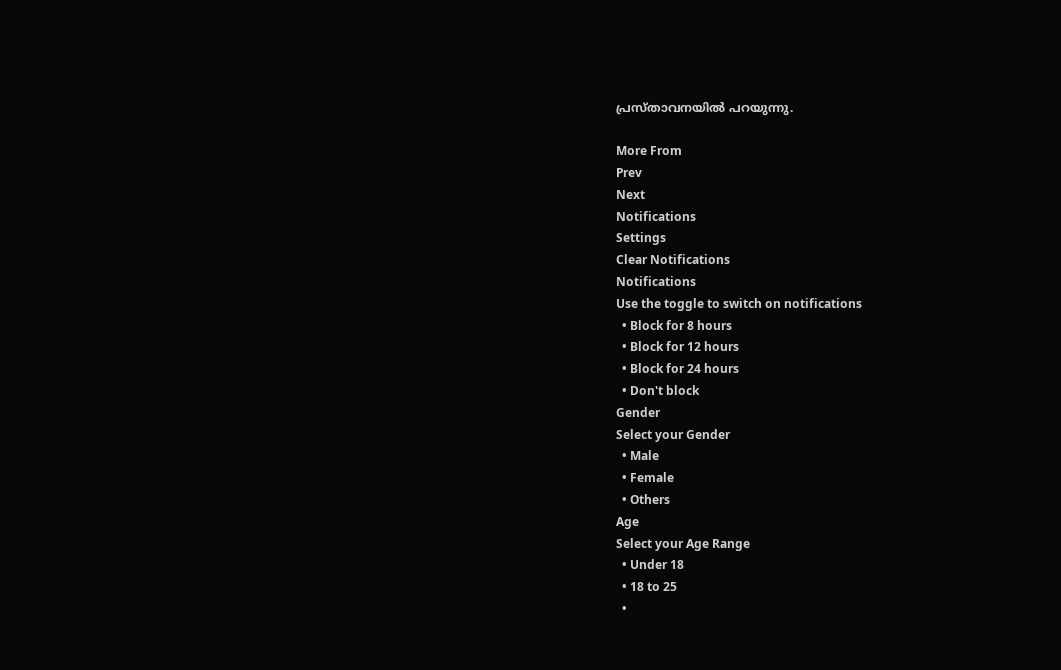പ്രസ്താവനയില്‍ പറയുന്നു.

More From
Prev
Next
Notifications
Settings
Clear Notifications
Notifications
Use the toggle to switch on notifications
  • Block for 8 hours
  • Block for 12 hours
  • Block for 24 hours
  • Don't block
Gender
Select your Gender
  • Male
  • Female
  • Others
Age
Select your Age Range
  • Under 18
  • 18 to 25
  •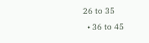26 to 35
  • 36 to 45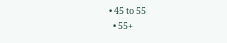• 45 to 55
  • 55+